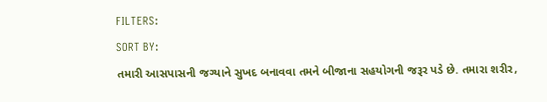FILTERS:
SORT BY:
તમારી આસપાસની જગ્યાને સુખદ બનાવવા તમને બીજાના સહયોગની જરૂર પડે છે. તમારા શરીર,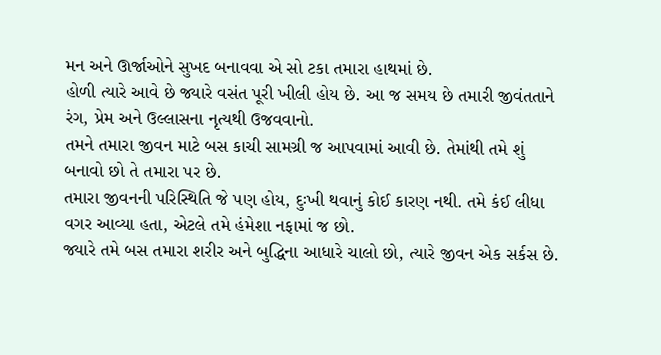મન અને ઊર્જાઓને સુખદ બનાવવા એ સો ટકા તમારા હાથમાં છે.
હોળી ત્યારે આવે છે જ્યારે વસંત પૂરી ખીલી હોય છે. આ જ સમય છે તમારી જીવંતતાને રંગ, પ્રેમ અને ઉલ્લાસના નૃત્યથી ઉજવવાનો.
તમને તમારા જીવન માટે બસ કાચી સામગ્રી જ આપવામાં આવી છે. તેમાંથી તમે શું બનાવો છો તે તમારા પર છે.
તમારા જીવનની પરિસ્થિતિ જે પણ હોય, દુઃખી થવાનું કોઈ કારણ નથી. તમે કંઈ લીધા વગર આવ્યા હતા, એટલે તમે હંમેશા નફામાં જ છો.
જ્યારે તમે બસ તમારા શરીર અને બુદ્ધિના આધારે ચાલો છો, ત્યારે જીવન એક સર્કસ છે.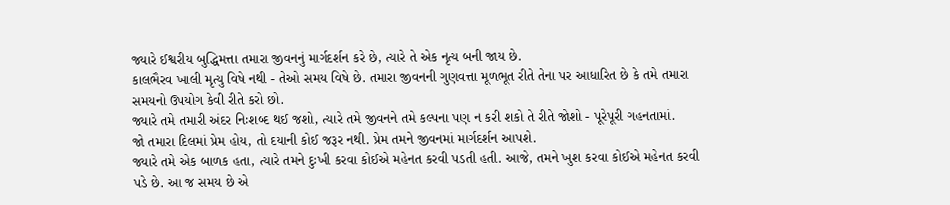જ્યારે ઈશ્વરીય બુદ્ધિમત્તા તમારા જીવનનું માર્ગદર્શન કરે છે, ત્યારે તે એક નૃત્ય બની જાય છે.
કાલભૈરવ ખાલી મૃત્યુ વિષે નથી - તેઓ સમય વિષે છે. તમારા જીવનની ગુણવત્તા મૂળભૂત રીતે તેના પર આધારિત છે કે તમે તમારા સમયનો ઉપયોગ કેવી રીતે કરો છો.
જ્યારે તમે તમારી અંદર નિઃશબ્દ થઈ જશો, ત્યારે તમે જીવનને તમે કલ્પના પણ ન કરી શકો તે રીતે જોશો - પૂરેપૂરી ગહનતામાં.
જો તમારા દિલમાં પ્રેમ હોય, તો દયાની કોઈ જરૂર નથી. પ્રેમ તમને જીવનમાં માર્ગદર્શન આપશે.
જ્યારે તમે એક બાળક હતા, ત્યારે તમને દુઃખી કરવા કોઈએ મહેનત કરવી પડતી હતી. આજે, તમને ખુશ કરવા કોઈએ મહેનત કરવી પડે છે. આ જ સમય છે એ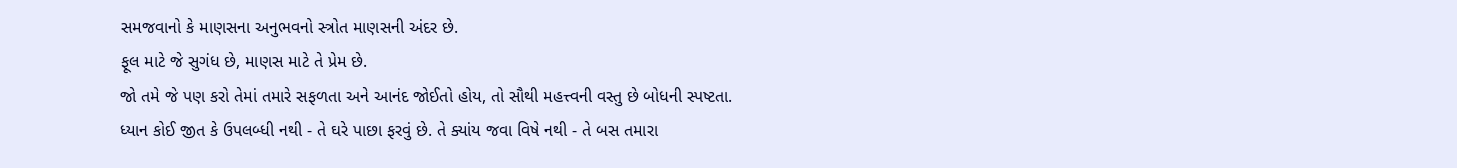સમજવાનો કે માણસના અનુભવનો સ્ત્રોત માણસની અંદર છે.
ફૂલ માટે જે સુગંધ છે, માણસ માટે તે પ્રેમ છે.
જો તમે જે પણ કરો તેમાં તમારે સફળતા અને આનંદ જોઈતો હોય, તો સૌથી મહત્ત્વની વસ્તુ છે બોધની સ્પષ્ટતા.
ધ્યાન કોઈ જીત કે ઉપલબ્ધી નથી - તે ઘરે પાછા ફરવું છે. તે ક્યાંય જવા વિષે નથી - તે બસ તમારા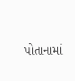પોતાનામાં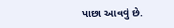પાછા આવવું છે.